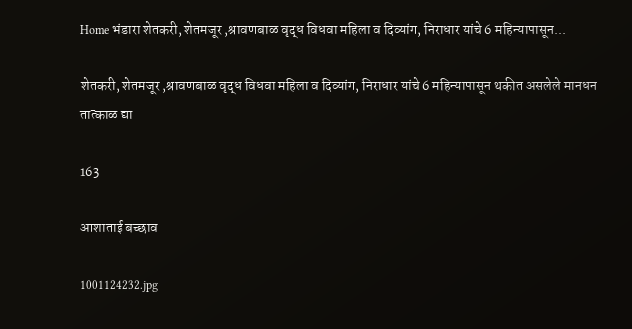Home भंडारा शेतकरी, शेतमजूर ,श्रावणबाळ वृद्ध विधवा महिला व दिव्यांग, निराधार यांचे 6 महिन्यापासून...

शेतकरी, शेतमजूर ,श्रावणबाळ वृद्ध विधवा महिला व दिव्यांग, निराधार यांचे 6 महिन्यापासून थकीत असलेले मानधन तात्काळ द्या

163

आशाताई बच्छाव

1001124232.jpg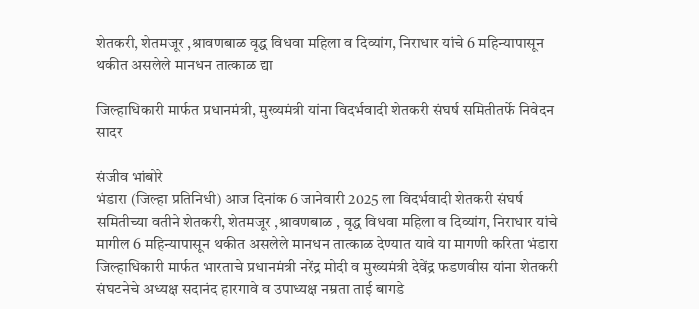शेतकरी, शेतमजूर ,श्रावणबाळ वृद्ध विधवा महिला व दिव्यांग, निराधार यांचे 6 महिन्यापासून थकीत असलेले मानधन तात्काळ द्या

जिल्हाधिकारी मार्फत प्रधानमंत्री, मुख्यमंत्री यांना विदर्भवादी शेतकरी संघर्ष समितीतर्फे निवेदन सादर

संजीव भांबोरे
भंडारा (जिल्हा प्रतिनिधी) आज दिनांक 6 जानेवारी 2025 ला विदर्भवादी शेतकरी संघर्ष समितीच्या वतीने शेतकरी, शेतमजूर ,श्रावणबाळ , वृद्ध विधवा महिला व दिव्यांग, निराधार यांचे मागील 6 महिन्यापासून थकीत असलेले मानधन तात्काळ देण्यात यावे या मागणी करिता भंडारा जिल्हाधिकारी मार्फत भारताचे प्रधानमंत्री नरेंद्र मोदी व मुख्यमंत्री देवेंद्र फडणवीस यांना शेतकरी संघटनेचे अध्यक्ष सदानंद हारगावे व उपाध्यक्ष नम्रता ताई बागडे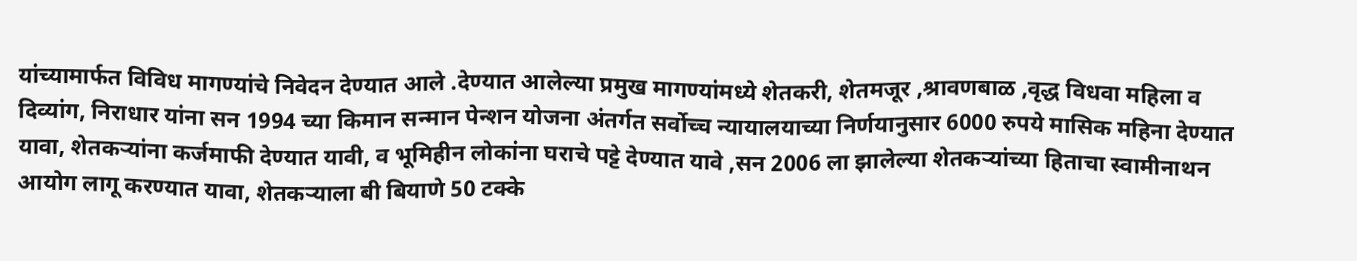यांच्यामार्फत विविध मागण्यांचे निवेदन देण्यात आले .देण्यात आलेल्या प्रमुख मागण्यांमध्ये शेतकरी, शेतमजूर ,श्रावणबाळ ,वृद्ध विधवा महिला व दिव्यांग, निराधार यांना सन 1994 च्या किमान सन्मान पेन्शन योजना अंतर्गत सर्वोच्च न्यायालयाच्या निर्णयानुसार 6000 रुपये मासिक महिना देण्यात यावा, शेतकऱ्यांना कर्जमाफी देण्यात यावी, व भूमिहीन लोकांना घराचे पट्टे देण्यात यावे ,सन 2006 ला झालेल्या शेतकऱ्यांच्या हिताचा स्वामीनाथन आयोग लागू करण्यात यावा, शेतकऱ्याला बी बियाणे 50 टक्के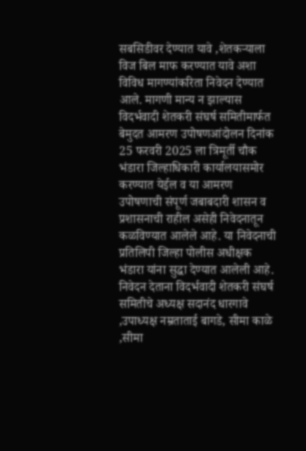सबसिडीवर देण्यात यावे ,शेतकऱ्याला विज बिल माफ करण्यात यावे अशा विविध मागण्यांकरिता निवेदन देण्यात आले. मागणी मान्य न झाल्यास विदर्भवादी शेतकरी संघर्ष समितीमार्फत बेमुदत आमरण उपोषणआंदोलन दिनांक 25 फरवरी 2025 ला त्रिमूर्ती चौक भंडारा जिल्हाधिकारी कार्यालयासमोर करण्यात येईल व या आमरण उपोषणाची संपूर्ण जबाबदारी शासन व प्रशासनाची राहील असेही निवेदनातून कळविण्यात आलेले आहे. या निवेदनाची प्रतिलिपी जिल्हा पोलीस अधीक्षक भंडारा यांना सुद्धा देण्यात आलेली आहे. निवेदन देताना विदर्भवादी शेतकरी संघर्ष समितीचे अध्यक्ष सदानंद धारगावे ,उपाध्यक्ष नम्रताताई बागडे, सीमा काळे ,सीमा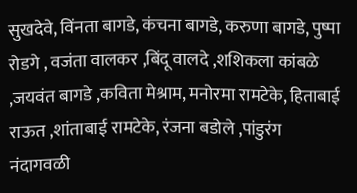सुखदेवे, विंनता बागडे, कंचना बागडे, करुणा बागडे, पुष्पा रोडगे , वजंता वालकर ,बिंदू वालदे ,शशिकला कांबळे ,जयवंत बागडे ,कविता मेश्राम, मनोरमा रामटेके, हिताबाई राऊत ,शांताबाई रामटेके, रंजना बडोले ,पांडुरंग नंदागवळी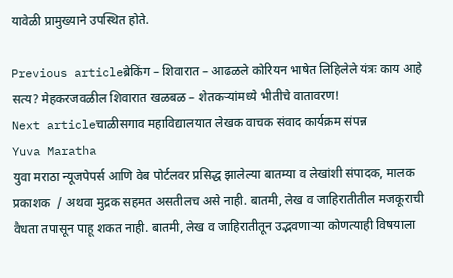यावेळी प्रामुख्याने उपस्थित होते.

Previous articleब्रेकिंग – शिवारात – आढळले कोरियन भाषेत लिहिलेले यंत्रः काय आहे सत्य? मेहकरजवळील शिवारात खळबळ – शेतकऱ्यांमध्ये भीतीचे वातावरण!
Next articleचाळीसगाव महाविद्यालयात लेखक वाचक संवाद कार्यक्रम संपन्न
Yuva Maratha
युवा मराठा न्यूजपेपर्स आणि वेब पोर्टलवर प्रसिद्ध झालेल्या बातम्या व लेखांशी संपादक, मालक प्रकाशक  / अथवा मुद्रक सहमत असतीलच असे नाही. बातमी, लेख व जाहिरातीतील मजकूराची वैधता तपासून पाहू शकत नाही. बातमी, लेख व जाहिरातीतून उद्भवणाऱ्या कोणत्याही विषयाला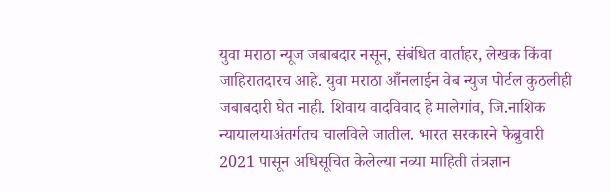युवा मराठा न्यूज जबाबदार नसून, संबंधित वार्ताहर, लेखक किंवा जाहिरातदारच आहे. युवा मराठा आँनलाईन वेब न्युज पोर्टल कुठलीही जबाबदारी घेत नाही. शिवाय वादविवाद हे मालेगांव, जि.नाशिक न्यायालयाअंतर्गतच चालविले जातील. भारत सरकारने फेब्रुवारी 2021 पासून अधिसूचित केलेल्या नव्या माहिती तंत्रज्ञान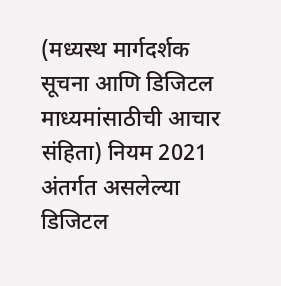(मध्यस्थ मार्गदर्शक सूचना आणि डिजिटल माध्यमांसाठीची आचार संहिता) नियम 2021 अंतर्गत असलेल्या डिजिटल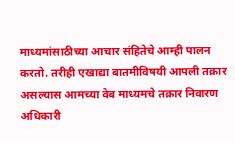माध्यमांसाठीच्या आचार संहितेचे आम्ही पालन करतो. तरीही एखाद्या बातमीविषयी आपली तक्रार असल्यास आमच्या वेब माध्यमचे तक्रार निवारण अधिकारी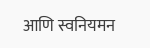आणि स्वनियमन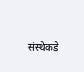संस्थेकडे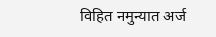विहित नमुन्यात अर्ज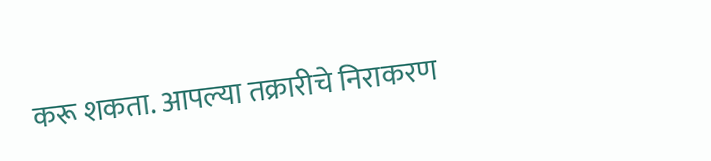करू शकता. आपल्या तक्रारीचे निराकरण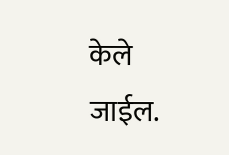केले जाईल.